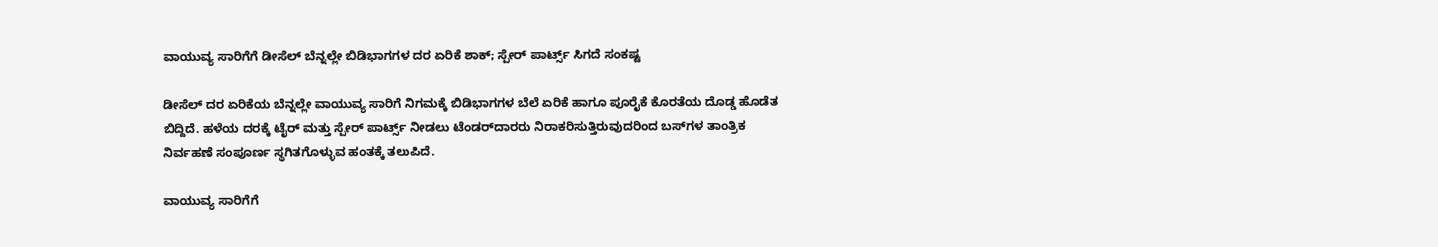ವಾಯುವ್ಯ ಸಾರಿಗೆಗೆ ಡೀಸೆಲ್ ಬೆನ್ನಲ್ಲೇ ಬಿಡಿಭಾಗಗಳ ದರ ಏರಿಕೆ ಶಾಕ್; ಸ್ಪೇರ್ ಪಾರ್ಟ್ಸ್ ಸಿಗದೆ ಸಂಕಷ್ಟ

ಡೀಸೆಲ್ ದರ ಏರಿಕೆಯ ಬೆನ್ನಲ್ಲೇ ವಾಯುವ್ಯ ಸಾರಿಗೆ ನಿಗಮಕ್ಕೆ ಬಿಡಿಭಾಗಗಳ ಬೆಲೆ ಏರಿಕೆ ಹಾಗೂ ಪೂರೈಕೆ ಕೊರತೆಯ ದೊಡ್ಡ ಹೊಡೆತ ಬಿದ್ದಿದೆ. ಹಳೆಯ ದರಕ್ಕೆ ಟೈರ್ ಮತ್ತು ಸ್ಪೇರ್ ಪಾರ್ಟ್ಸ್ ನೀಡಲು ಟೆಂಡರ್‌ದಾರರು ನಿರಾಕರಿಸುತ್ತಿರುವುದರಿಂದ ಬಸ್‌ಗಳ ತಾಂತ್ರಿಕ ನಿರ್ವಹಣೆ ಸಂಪೂರ್ಣ ಸ್ಥಗಿತಗೊಳ್ಳುವ ಹಂತಕ್ಕೆ ತಲುಪಿದೆ.

ವಾಯುವ್ಯ ಸಾರಿಗೆಗೆ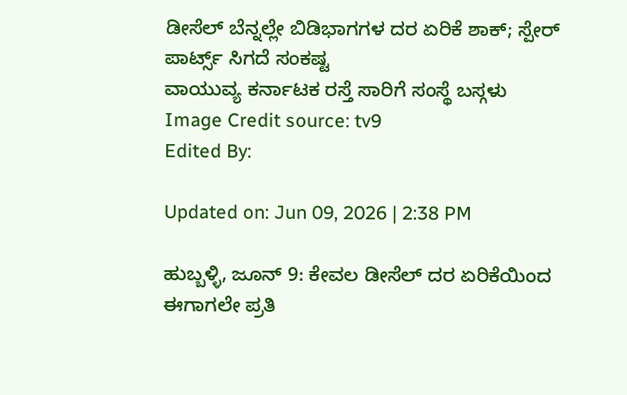ಡೀಸೆಲ್ ಬೆನ್ನಲ್ಲೇ ಬಿಡಿಭಾಗಗಳ ದರ ಏರಿಕೆ ಶಾಕ್; ಸ್ಪೇರ್ ಪಾರ್ಟ್ಸ್ ಸಿಗದೆ ಸಂಕಷ್ಟ
ವಾಯುವ್ಯ ಕರ್ನಾಟಕ ರಸ್ತೆ ಸಾರಿಗೆ ಸಂಸ್ಥೆ ಬಸ್ಗಳು
Image Credit source: tv9
Edited By:

Updated on: Jun 09, 2026 | 2:38 PM

ಹುಬ್ಬಳ್ಳಿ, ಜೂನ್ 9: ಕೇವಲ ಡೀಸೆಲ್ ದರ ಏರಿಕೆಯಿಂದ ಈಗಾಗಲೇ ಪ್ರತಿ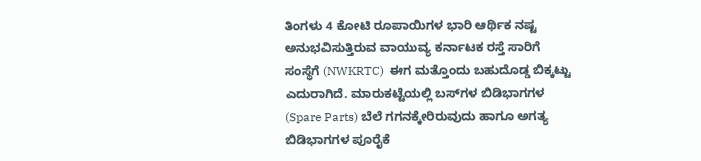ತಿಂಗಳು 4 ಕೋಟಿ ರೂಪಾಯಿಗಳ ಭಾರಿ ಆರ್ಥಿಕ ನಷ್ಟ ಅನುಭವಿಸುತ್ತಿರುವ ವಾಯುವ್ಯ ಕರ್ನಾಟಕ ರಸ್ತೆ ಸಾರಿಗೆ ಸಂಸ್ಥೆಗೆ (NWKRTC)  ಈಗ ಮತ್ತೊಂದು ಬಹುದೊಡ್ಡ ಬಿಕ್ಕಟ್ಟು ಎದುರಾಗಿದೆ. ಮಾರುಕಟ್ಟೆಯಲ್ಲಿ ಬಸ್‌ಗಳ ಬಿಡಿಭಾಗಗಳ (Spare Parts) ಬೆಲೆ ಗಗನಕ್ಕೇರಿರುವುದು ಹಾಗೂ ಅಗತ್ಯ ಬಿಡಿಭಾಗಗಳ ಪೂರೈಕೆ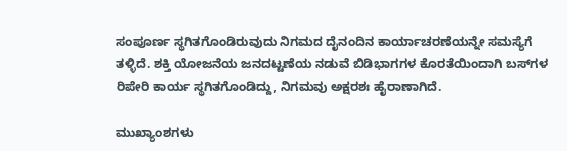ಸಂಪೂರ್ಣ ಸ್ಥಗಿತಗೊಂಡಿರುವುದು ನಿಗಮದ ದೈನಂದಿನ ಕಾರ್ಯಾಚರಣೆಯನ್ನೇ ಸಮಸ್ಯೆಗೆ ತಳ್ಳಿದೆ. ಶಕ್ತಿ ಯೋಜನೆಯ ಜನದಟ್ಟಣೆಯ ನಡುವೆ ಬಿಡಿಭಾಗಗಳ ಕೊರತೆಯಿಂದಾಗಿ ಬಸ್‌ಗಳ ರಿಪೇರಿ ಕಾರ್ಯ ಸ್ಥಗಿತಗೊಂಡಿದ್ದು, ನಿಗಮವು ಅಕ್ಷರಶಃ ಹೈರಾಣಾಗಿದೆ.

ಮುಖ್ಯಾಂಶಗಳು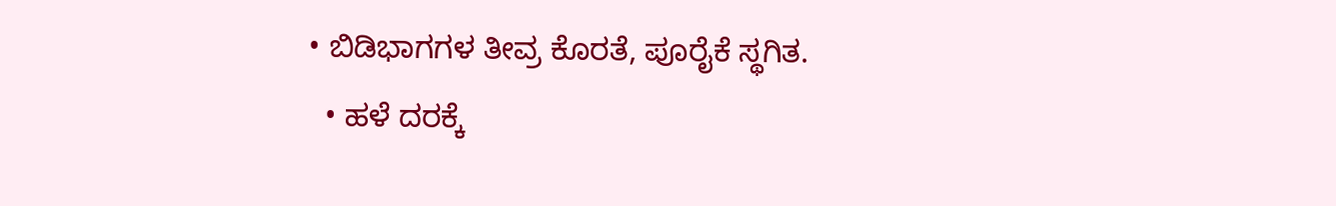• ಬಿಡಿಭಾಗಗಳ ತೀವ್ರ ಕೊರತೆ, ಪೂರೈಕೆ ಸ್ಥಗಿತ.
  • ಹಳೆ ದರಕ್ಕೆ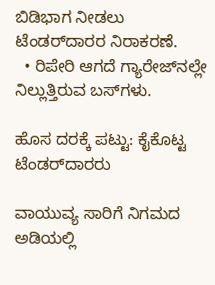ಬಿಡಿಭಾಗ ನೀಡಲು ಟೆಂಡರ್‌ದಾರರ ನಿರಾಕರಣೆ.
  • ರಿಪೇರಿ ಆಗದೆ ಗ್ಯಾರೇಜ್‌ನಲ್ಲೇ ನಿಲ್ಲುತ್ತಿರುವ ಬಸ್‌ಗಳು.

ಹೊಸ ದರಕ್ಕೆ ಪಟ್ಟು: ಕೈಕೊಟ್ಟ ಟೆಂಡರ್‌ದಾರರು

ವಾಯುವ್ಯ ಸಾರಿಗೆ ನಿಗಮದ ಅಡಿಯಲ್ಲಿ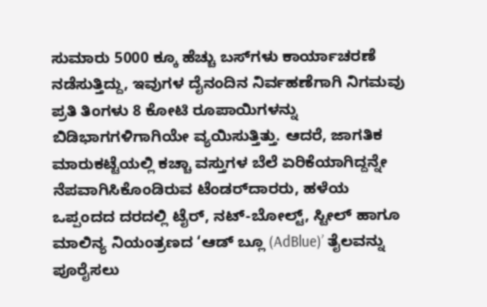ಸುಮಾರು 5000 ಕ್ಕೂ ಹೆಚ್ಚು ಬಸ್‌ಗಳು ಕಾರ್ಯಾಚರಣೆ ನಡೆಸುತ್ತಿದ್ದು, ಇವುಗಳ ದೈನಂದಿನ ನಿರ್ವಹಣೆಗಾಗಿ ನಿಗಮವು ಪ್ರತಿ ತಿಂಗಳು 8 ಕೋಟಿ ರೂಪಾಯಿಗಳನ್ನು ಬಿಡಿಭಾಗಗಳಿಗಾಗಿಯೇ ವ್ಯಯಿಸುತ್ತಿತ್ತು. ಆದರೆ, ಜಾಗತಿಕ ಮಾರುಕಟ್ಟೆಯಲ್ಲಿ ಕಚ್ಚಾ ವಸ್ತುಗಳ ಬೆಲೆ ಏರಿಕೆಯಾಗಿದ್ದನ್ನೇ ನೆಪವಾಗಿಸಿಕೊಂಡಿರುವ ಟೆಂಡರ್‌ದಾರರು, ಹಳೆಯ ಒಪ್ಪಂದದ ದರದಲ್ಲಿ ಟೈರ್, ನಟ್-ಬೋಲ್ಟ್, ಸ್ಟೀಲ್ ಹಾಗೂ ಮಾಲಿನ್ಯ ನಿಯಂತ್ರಣದ ‘ಆಡ್ ಬ್ಲೂ (AdBlue)’ ತೈಲವನ್ನು ಪೂರೈಸಲು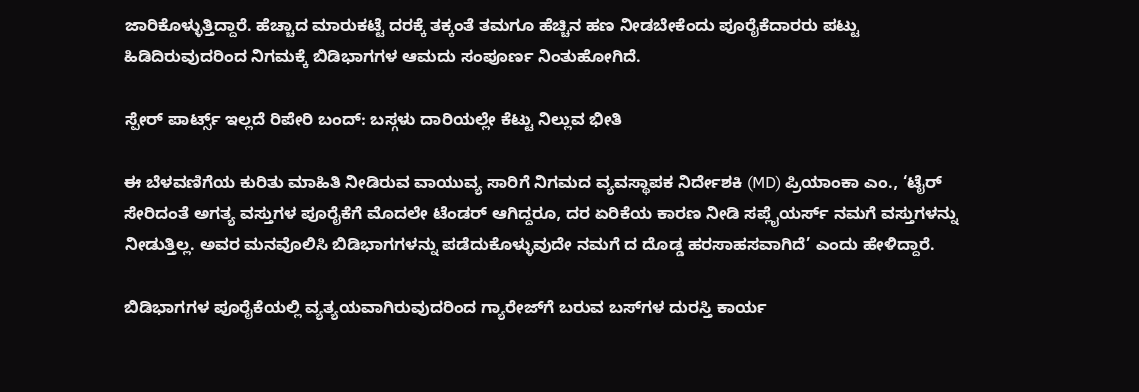ಜಾರಿಕೊಳ್ಳುತ್ತಿದ್ದಾರೆ. ಹೆಚ್ಚಾದ ಮಾರುಕಟ್ಟೆ ದರಕ್ಕೆ ತಕ್ಕಂತೆ ತಮಗೂ ಹೆಚ್ಚಿನ ಹಣ ನೀಡಬೇಕೆಂದು ಪೂರೈಕೆದಾರರು ಪಟ್ಟು ಹಿಡಿದಿರುವುದರಿಂದ ನಿಗಮಕ್ಕೆ ಬಿಡಿಭಾಗಗಳ ಆಮದು ಸಂಪೂರ್ಣ ನಿಂತುಹೋಗಿದೆ.

ಸ್ಪೇರ್ ಪಾರ್ಟ್ಸ್ ಇಲ್ಲದೆ ರಿಪೇರಿ ಬಂದ್: ಬಸ್ಗಳು ದಾರಿಯಲ್ಲೇ ಕೆಟ್ಟು ನಿಲ್ಲುವ ಭೀತಿ

ಈ ಬೆಳವಣಿಗೆಯ ಕುರಿತು ಮಾಹಿತಿ ನೀಡಿರುವ ವಾಯುವ್ಯ ಸಾರಿಗೆ ನಿಗಮದ ವ್ಯವಸ್ಥಾಪಕ ನಿರ್ದೇಶಕಿ (MD) ಪ್ರಿಯಾಂಕಾ ಎಂ., ‘ಟೈರ್ ಸೇರಿದಂತೆ ಅಗತ್ಯ ವಸ್ತುಗಳ ಪೂರೈಕೆಗೆ ಮೊದಲೇ ಟೆಂಡರ್ ಆಗಿದ್ದರೂ, ದರ ಏರಿಕೆಯ ಕಾರಣ ನೀಡಿ ಸಪ್ಲೈಯರ್ಸ್ ನಮಗೆ ವಸ್ತುಗಳನ್ನು ನೀಡುತ್ತಿಲ್ಲ. ಅವರ ಮನವೊಲಿಸಿ ಬಿಡಿಭಾಗಗಳನ್ನು ಪಡೆದುಕೊಳ್ಳುವುದೇ ನಮಗೆ ದ ದೊಡ್ಡ ಹರಸಾಹಸವಾಗಿದೆ’ ಎಂದು ಹೇಳಿದ್ದಾರೆ.

ಬಿಡಿಭಾಗಗಳ ಪೂರೈಕೆಯಲ್ಲಿ ವ್ಯತ್ಯಯವಾಗಿರುವುದರಿಂದ ಗ್ಯಾರೇಜ್‌ಗೆ ಬರುವ ಬಸ್‌ಗಳ ದುರಸ್ತಿ ಕಾರ್ಯ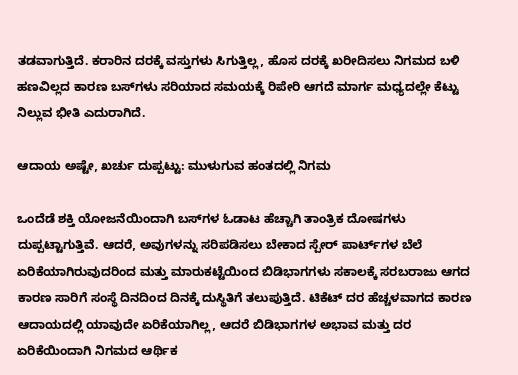ತಡವಾಗುತ್ತಿದೆ. ಕರಾರಿನ ದರಕ್ಕೆ ವಸ್ತುಗಳು ಸಿಗುತ್ತಿಲ್ಲ, ಹೊಸ ದರಕ್ಕೆ ಖರೀದಿಸಲು ನಿಗಮದ ಬಳಿ ಹಣವಿಲ್ಲದ ಕಾರಣ ಬಸ್‌ಗಳು ಸರಿಯಾದ ಸಮಯಕ್ಕೆ ರಿಪೇರಿ ಆಗದೆ ಮಾರ್ಗ ಮಧ್ಯದಲ್ಲೇ ಕೆಟ್ಟು ನಿಲ್ಲುವ ಭೀತಿ ಎದುರಾಗಿದೆ.

ಆದಾಯ ಅಷ್ಟೇ, ಖರ್ಚು ದುಪ್ಪಟ್ಟು: ಮುಳುಗುವ ಹಂತದಲ್ಲಿ ನಿಗಮ

ಒಂದೆಡೆ ಶಕ್ತಿ ಯೋಜನೆಯಿಂದಾಗಿ ಬಸ್‌ಗಳ ಓಡಾಟ ಹೆಚ್ಚಾಗಿ ತಾಂತ್ರಿಕ ದೋಷಗಳು ದುಪ್ಪಟ್ಟಾಗುತ್ತಿವೆ. ಆದರೆ, ಅವುಗಳನ್ನು ಸರಿಪಡಿಸಲು ಬೇಕಾದ ಸ್ಪೇರ್ ಪಾರ್ಟ್‌ಗಳ ಬೆಲೆ ಏರಿಕೆಯಾಗಿರುವುದರಿಂದ ಮತ್ತು ಮಾರುಕಟ್ಟೆಯಿಂದ ಬಿಡಿಭಾಗಗಳು ಸಕಾಲಕ್ಕೆ ಸರಬರಾಜು ಆಗದ ಕಾರಣ ಸಾರಿಗೆ ಸಂಸ್ಥೆ ದಿನದಿಂದ ದಿನಕ್ಕೆ ದುಸ್ಥಿತಿಗೆ ತಲುಪುತ್ತಿದೆ. ಟಿಕೆಟ್ ದರ ಹೆಚ್ಚಳವಾಗದ ಕಾರಣ ಆದಾಯದಲ್ಲಿ ಯಾವುದೇ ಏರಿಕೆಯಾಗಿಲ್ಲ, ಆದರೆ ಬಿಡಿಭಾಗಗಳ ಅಭಾವ ಮತ್ತು ದರ ಏರಿಕೆಯಿಂದಾಗಿ ನಿಗಮದ ಆರ್ಥಿಕ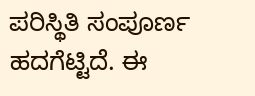ಪರಿಸ್ಥಿತಿ ಸಂಪೂರ್ಣ ಹದಗೆಟ್ಟಿದೆ. ಈ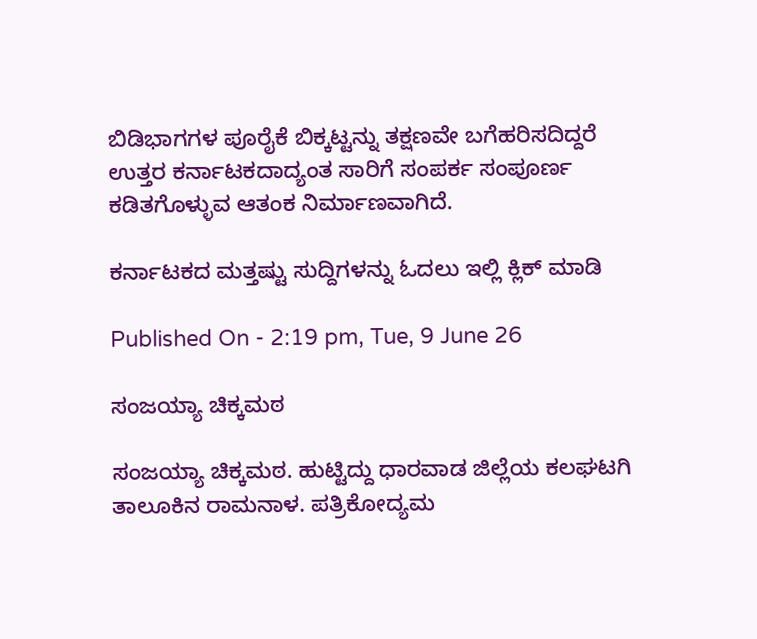ಬಿಡಿಭಾಗಗಳ ಪೂರೈಕೆ ಬಿಕ್ಕಟ್ಟನ್ನು ತಕ್ಷಣವೇ ಬಗೆಹರಿಸದಿದ್ದರೆ ಉತ್ತರ ಕರ್ನಾಟಕದಾದ್ಯಂತ ಸಾರಿಗೆ ಸಂಪರ್ಕ ಸಂಪೂರ್ಣ ಕಡಿತಗೊಳ್ಳುವ ಆತಂಕ ನಿರ್ಮಾಣವಾಗಿದೆ.

ಕರ್ನಾಟಕದ ಮತ್ತಷ್ಟು ಸುದ್ದಿಗಳನ್ನು ಓದಲು ಇಲ್ಲಿ ಕ್ಲಿಕ್ ಮಾಡಿ

Published On - 2:19 pm, Tue, 9 June 26

ಸಂಜಯ್ಯಾ ಚಿಕ್ಕಮಠ

ಸಂಜಯ್ಯಾ ಚಿಕ್ಕಮಠ. ಹುಟ್ಟಿದ್ದು ಧಾರವಾಡ ಜಿಲ್ಲೆಯ ಕಲಘಟಗಿ ತಾಲೂಕಿನ ರಾಮನಾಳ. ಪತ್ರಿಕೋದ್ಯಮ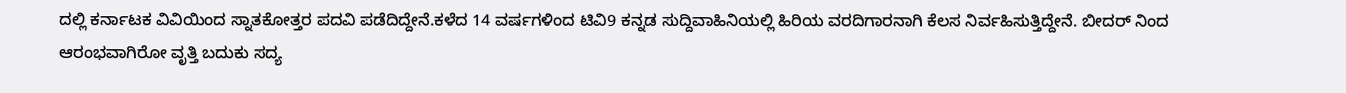ದಲ್ಲಿ ಕರ್ನಾಟಕ ವಿವಿಯಿಂದ ಸ್ನಾತಕೋತ್ತರ ಪದವಿ ಪಡೆದಿದ್ದೇನೆ.ಕಳೆದ 14 ವರ್ಷಗಳಿಂದ ಟಿವಿ9 ಕನ್ನಡ ಸುದ್ದಿವಾಹಿನಿಯಲ್ಲಿ ಹಿರಿಯ ವರದಿಗಾರನಾಗಿ ಕೆಲಸ ನಿರ್ವಹಿಸುತ್ತಿದ್ದೇನೆ. ಬೀದರ್ ನಿಂದ ಆರಂಭವಾಗಿರೋ ವೃತ್ತಿ ಬದುಕು ‌ಸದ್ಯ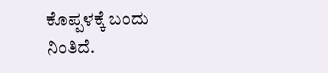ಕೊಪ್ಪಳಕ್ಕೆ ಬಂದು ನಿಂತಿದೆ.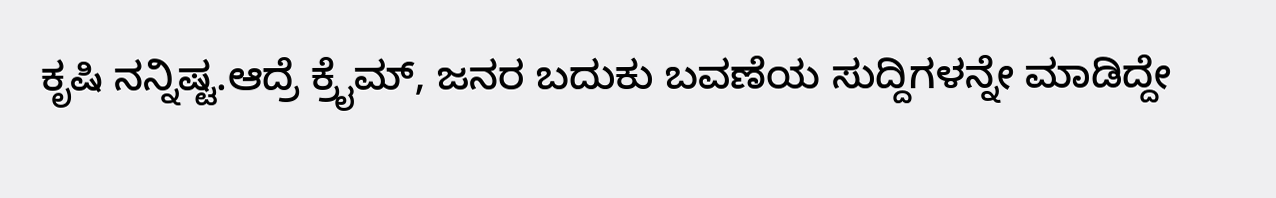ಕೃಷಿ ನನ್ನಿಷ್ಟ.ಆದ್ರೆ ಕ್ರೈಮ್, ಜನರ ಬದುಕು ಬವಣೆಯ ಸುದ್ದಿಗಳನ್ನೇ ಮಾಡಿದ್ದೇ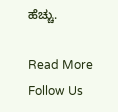ಹೆಚ್ಚು.

Read More
Follow Us